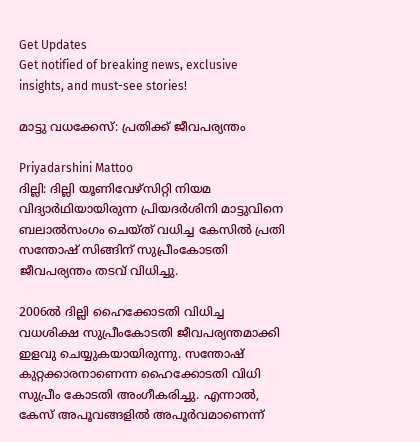Get Updates
Get notified of breaking news, exclusive insights, and must-see stories!

മാട്ടു വധക്കേസ്: പ്രതിക്ക് ജീവപര്യന്തം

Priyadarshini Mattoo
ദില്ലി: ദില്ലി യൂണിവേഴ്‌സിറ്റി നിയമ വിദ്യാര്‍ഥിയായിരുന്ന പ്രിയദര്‍ശിനി മാട്ടുവിനെ ബലാല്‍സംഗം ചെയ്ത് വധിച്ച കേസില്‍ പ്രതി സന്തോഷ് സിങ്ങിന് സുപ്രീംകോടതി ജീവപര്യന്തം തടവ് വിധിച്ചു.

2006ല്‍ ദില്ലി ഹൈക്കോടതി വിധിച്ച വധശിക്ഷ സുപ്രീംകോടതി ജീവപര്യന്തമാക്കി ഇളവു ചെയ്യുകയായിരുന്നു. സന്തോഷ് കുറ്റക്കാരനാണെന്ന ഹൈക്കോടതി വിധി സുപ്രീം കോടതി അംഗീകരിച്ചു. എന്നാല്‍, കേസ് അപൂവങ്ങളില്‍ അപൂര്‍വമാണെന്ന്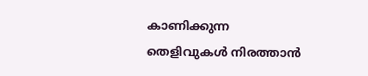കാണിക്കുന്ന തെളിവുകള്‍ നിരത്താന്‍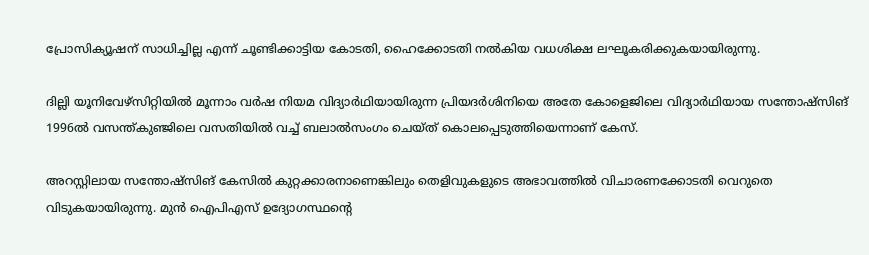പ്രോസിക്യൂഷന് സാധിച്ചില്ല എന്ന് ചൂണ്ടിക്കാട്ടിയ കോടതി, ഹൈക്കോടതി നല്‍കിയ വധശിക്ഷ ലഘൂകരിക്കുകയായിരുന്നു.

ദില്ലി യൂനിവേഴ്‌സിറ്റിയില്‍ മൂന്നാം വര്‍ഷ നിയമ വിദ്യാര്‍ഥിയായിരുന്ന പ്രിയദര്‍ശിനിയെ അതേ കോളെജിലെ വിദ്യാര്‍ഥിയായ സന്തോഷ്‌സിങ് 1996ല്‍ വസന്ത്കുഞ്ജിലെ വസതിയില്‍ വച്ച് ബലാല്‍സംഗം ചെയ്ത് കൊലപ്പെടുത്തിയെന്നാണ് കേസ്.

അറസ്റ്റിലായ സന്തോഷ്‌സിങ് കേസില്‍ കുറ്റക്കാരനാണെങ്കിലും തെളിവുകളുടെ അഭാവത്തില്‍ വിചാരണക്കോടതി വെറുതെ വിടുകയായിരുന്നു. മുന്‍ ഐപിഎസ് ഉദ്യോഗസ്ഥന്റെ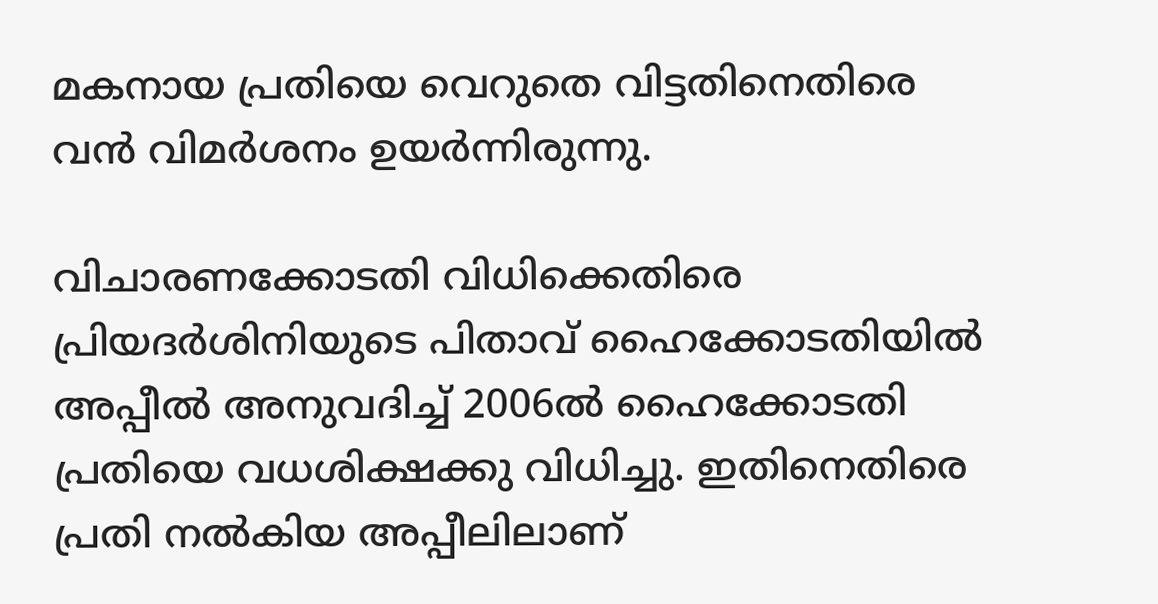മകനായ പ്രതിയെ വെറുതെ വിട്ടതിനെതിരെ വന്‍ വിമര്‍ശനം ഉയര്‍ന്നിരുന്നു.

വിചാരണക്കോടതി വിധിക്കെതിരെ പ്രിയദര്‍ശിനിയുടെ പിതാവ് ഹൈക്കോടതിയില്‍ അപ്പീല്‍ അനുവദിച്ച് 2006ല്‍ ഹൈക്കോടതി പ്രതിയെ വധശിക്ഷക്കു വിധിച്ചു. ഇതിനെതിരെ പ്രതി നല്‍കിയ അപ്പീലിലാണ്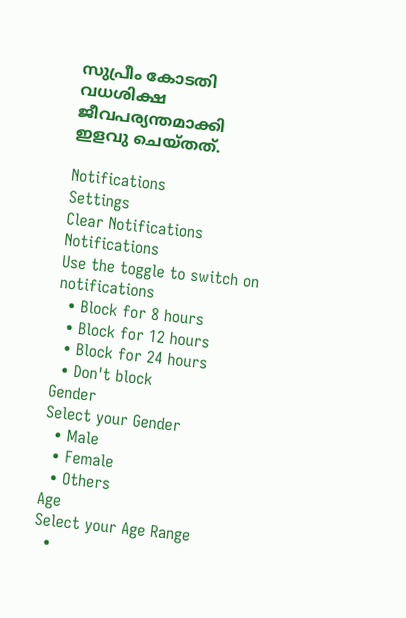സുപ്രീം കോടതി വധശിക്ഷ ജീവപര്യന്തമാക്കി ഇളവു ചെയ്തത്.

Notifications
Settings
Clear Notifications
Notifications
Use the toggle to switch on notifications
  • Block for 8 hours
  • Block for 12 hours
  • Block for 24 hours
  • Don't block
Gender
Select your Gender
  • Male
  • Female
  • Others
Age
Select your Age Range
  •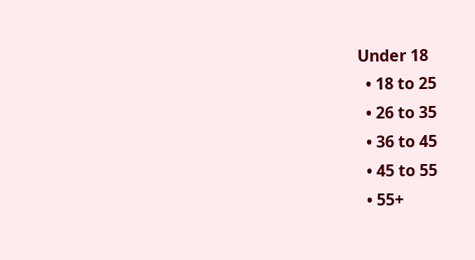Under 18
  • 18 to 25
  • 26 to 35
  • 36 to 45
  • 45 to 55
  • 55+